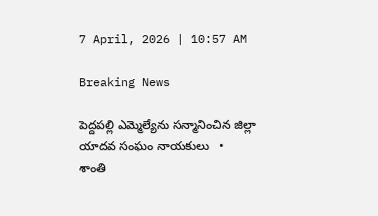7 April, 2026 | 10:57 AM

Breaking News

పెద్దపల్లి ఎమ్మెల్యేను సన్మానించిన జిల్లా యాదవ సంఘం నాయకులు   •   శాంతి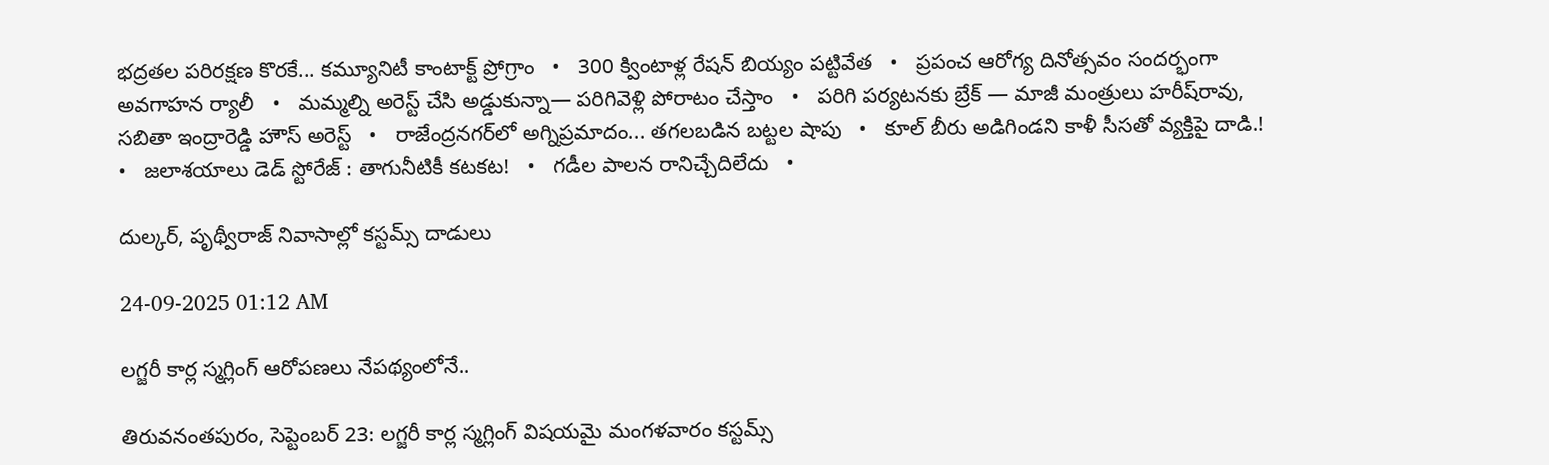భద్రతల పరిరక్షణ కొరకే... కమ్యూనిటీ కాంటాక్ట్ ప్రోగ్రాం   •   300 క్వింటాళ్ల రేషన్ బియ్యం పట్టివేత   •   ప్రపంచ ఆరోగ్య దినోత్సవం సందర్భంగా అవగాహన ర్యాలీ   •   మమ్మల్ని అరెస్ట్ చేసి అడ్డుకున్నా— పరిగివెళ్లి పోరాటం చేస్తాం   •   పరిగి పర్యటనకు బ్రేక్ — మాజీ మంత్రులు హరీష్‌రావు, సబితా ఇంద్రారెడ్డి హౌస్‌ అరెస్ట్‌   •   రాజేంద్రనగర్‌లో అగ్నిప్రమాదం... తగలబడిన బట్టల షాపు   •   కూల్ బీరు అడిగిండని కాళీ సీసతో వ్యక్తిపై దాడి.!   •   జలాశయాలు డెడ్ స్టోరేజ్ : తాగునీటికీ కటకట!   •   గడీల పాలన రానిచ్చేదిలేదు   •

దుల్కర్, పృథ్వీరాజ్ నివాసాల్లో కస్టమ్స్ దాడులు

24-09-2025 01:12 AM

లగ్జరీ కార్ల స్మగ్లింగ్ ఆరోపణలు నేపథ్యంలోనే..

తిరువనంతపురం, సెప్టెంబర్ 23: లగ్జరీ కార్ల స్మగ్లింగ్ విషయమై మంగళవారం కస్టమ్స్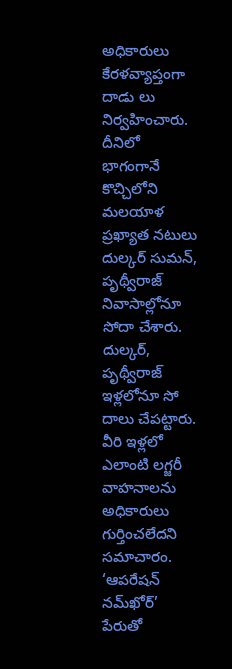అధికారులు కేరళవ్యాప్తంగా దాడు లు నిర్వహించారు. దీనిలో భాగంగానే కొచ్చిలోని మలయాళ ప్రఖ్యాత నటులు దుల్కర్ సుమన్, పృథ్వీరాజ్ నివాసాల్లోనూ సోదా చేశారు. దుల్కర్, పృథ్వీరాజ్ ఇళ్లలోనూ సో దాలు చేపట్టారు. వీరి ఇళ్లలో ఎలాంటి లగ్జరీ వాహనాలను అధికారులు గుర్తించలేదని సమాచారం. ‘ఆపరేషన్ నమ్‌ఖోర్’ పేరుతో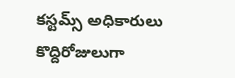కస్టమ్స్ అధికారులు కొద్దిరోజులుగా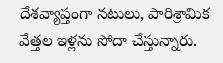దేశవ్యాప్తంగా నటులు, పారిశ్రామిక వేత్తల ఇళ్లను సోదా చేస్తున్నారు.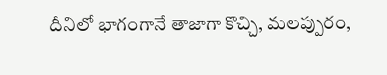దీనిలో భాగంగానే తాజాగా కొచ్చి, మలప్పురం,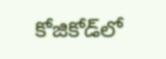కోజికోడ్‌లో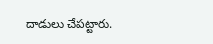దాడులు చేపట్టారు.